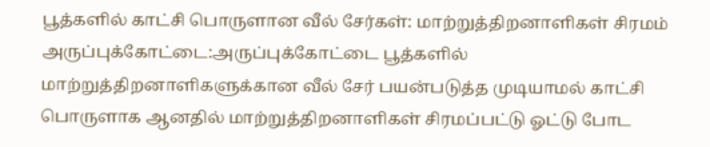பூத்களில் காட்சி பொருளான வீல் சேர்கள்: மாற்றுத்திறனாளிகள் சிரமம்
அருப்புக்கோட்டை:அருப்புக்கோட்டை பூத்களில் மாற்றுத்திறனாளிகளுக்கான வீல் சேர் பயன்படுத்த முடியாமல் காட்சி பொருளாக ஆனதில் மாற்றுத்திறனாளிகள் சிரமப்பட்டு ஓட்டு போட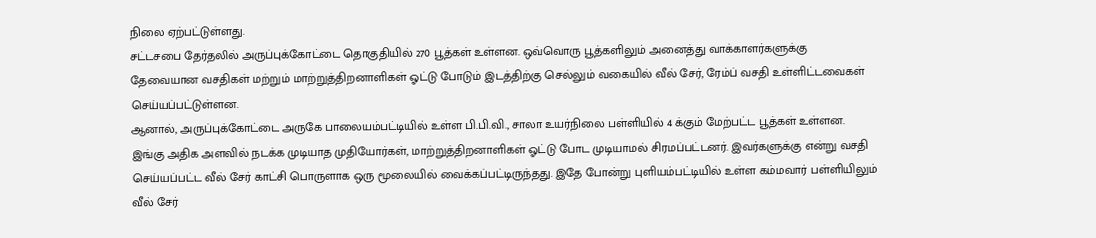நிலை ஏற்பட்டுள்ளது.
சட்டசபை தேர்தலில் அருப்புக்கோட்டை தொகுதியில் 270 பூத்கள் உள்ளன. ஒவ்வொரு பூத்களிலும் அனைத்து வாக்காளர்களுக்கு தேவையான வசதிகள் மற்றும் மாற்றுத்திறனாளிகள் ஓட்டு போடும் இடத்திற்கு செல்லும் வகையில் வீல் சேர், ரேம்ப் வசதி உள்ளிட்டவைகள் செய்யப்பட்டுள்ளன.
ஆனால், அருப்புக்கோட்டை அருகே பாலையம்பட்டியில் உள்ள பி.பி.வி., சாலா உயர்நிலை பள்ளியில் 4 க்கும் மேற்பட்ட பூத்கள் உள்ளன. இங்கு அதிக அளவில் நடக்க முடியாத முதியோர்கள், மாற்றுத்திறனாளிகள் ஓட்டு போட முடியாமல் சிரமப்பட்டனர். இவர்களுக்கு என்று வசதி செய்யப்பட்ட வீல் சேர் காட்சி பொருளாக ஒரு மூலையில் வைக்கப்பட்டிருந்தது. இதே போன்று புளியம்பட்டியில் உள்ள கம்மவார் பள்ளியிலும் வீல் சேர்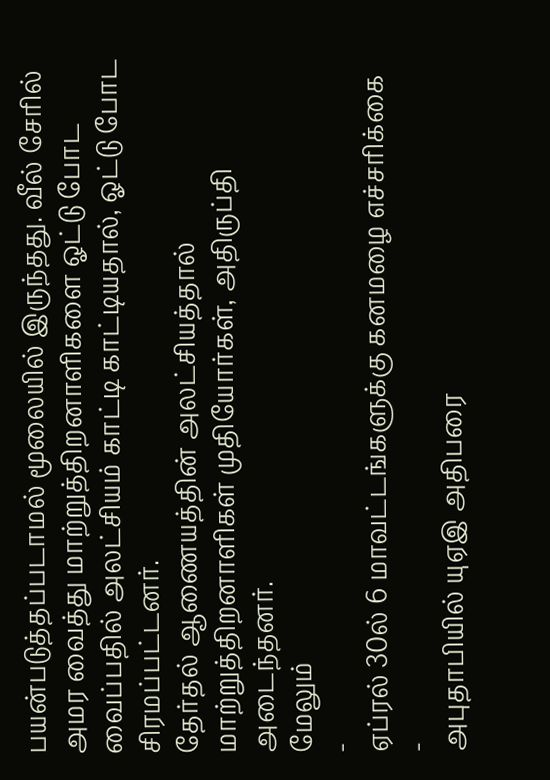பயன்படுத்தப்படாமல் மூலையில் இருந்தது. வீல் சேரில் அமர வைத்து மாற்றுத்திறனாளிகளை ஓட்டு போட வைப்பதில் அலட்சியம் காட்டி காட்டியதால், ஓட்டு போட சிரமப்பட்டனர்.
தேர்தல் ஆணையத்தின் அலட்சியத்தால் மாற்றுத்திறனாளிகள் முதியோர்கள், அதிருப்தி அடைந்தனர்.
மேலும்
-
ஏப்ரல் 30ல் 6 மாவட்டங்களுக்கு கனமழை எச்சரிக்கை
-
அபுதாபியில் யுஏஇ அதிபரை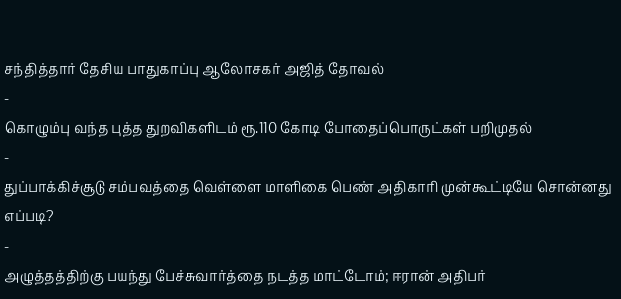சந்தித்தார் தேசிய பாதுகாப்பு ஆலோசகர் அஜித் தோவல்
-
கொழும்பு வந்த புத்த துறவிகளிடம் ரூ.110 கோடி போதைப்பொருட்கள் பறிமுதல்
-
துப்பாக்கிச்சூடு சம்பவத்தை வெள்ளை மாளிகை பெண் அதிகாரி முன்கூட்டியே சொன்னது எப்படி?
-
அழுத்தத்திற்கு பயந்து பேச்சுவார்த்தை நடத்த மாட்டோம்; ஈரான் அதிபர்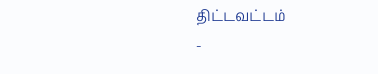திட்டவட்டம்
-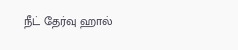நீட் தேர்வு ஹால்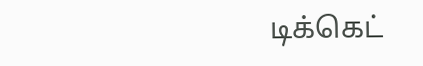டிக்கெட்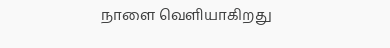நாளை வெளியாகிறது